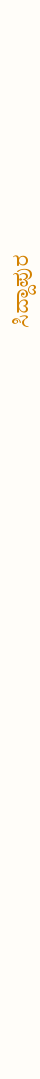ಸಿದ್ದಾಪುರ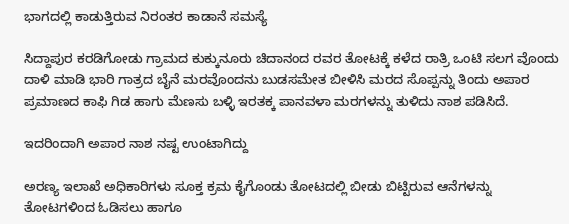ಭಾಗದಲ್ಲಿ ಕಾಡುತ್ತಿರುವ ನಿರಂತರ ಕಾಡಾನೆ ಸಮಸ್ಯೆ

ಸಿದ್ದಾಪುರ ಕರಡಿಗೋಡು ಗ್ರಾಮದ ಕುಕ್ಕುನೂರು ಚಿದಾನಂದ ರವರ ತೋಟಕ್ಕೆ ಕಳೆದ ರಾತ್ರಿ ಒಂಟಿ ಸಲಗ ವೊಂದು ದಾಳಿ ಮಾಡಿ ಭಾರಿ ಗಾತ್ರದ ಬೈನೆ ಮರವೊಂದನು ಬುಡಸಮೇತ ಬೀಳಿಸಿ ಮರದ ಸೊಪ್ಪನ್ನು ತಿಂದು ಅಪಾರ ಪ್ರಮಾಣದ ಕಾಫಿ ಗಿಡ ಹಾಗು ಮೆಣಸು ಬಳ್ಳಿ ಇರತಕ್ಕ ಪಾನವಳಾ ಮರಗಳನ್ನು ತುಳಿದು ನಾಶ ಪಡಿಸಿದೆ.

ಇದರಿಂದಾಗಿ ಅಪಾರ ನಾಶ ನಷ್ಟ ಉಂಟಾಗಿದ್ದು

ಅರಣ್ಯ ಇಲಾಖೆ ಅಧಿಕಾರಿಗಳು ಸೂಕ್ತ ಕ್ರಮ ಕೈಗೊಂಡು ತೋಟದಲ್ಲಿ ಬೀಡು ಬಿಟ್ಟಿರುವ ಆನೆಗಳನ್ನು ತೋಟಗಳಿಂದ ಓಡಿಸಲು ಹಾಗೂ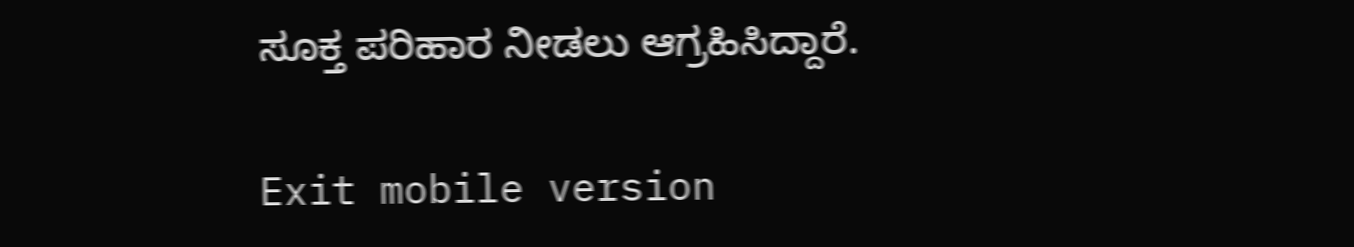ಸೂಕ್ತ ಪರಿಹಾರ ನೀಡಲು ಆಗ್ರಹಿಸಿದ್ದಾರೆ.

Exit mobile version